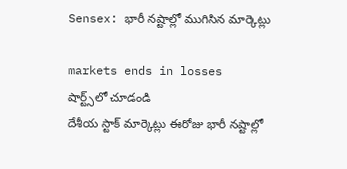Sensex: భారీ నష్టాల్లో ముగిసిన మార్కెట్లు

markets ends in losses
షార్ట్స్‌లో చూడండి
దేశీయ స్టాక్ మార్కెట్లు ఈరోజు భారీ నష్టాల్లో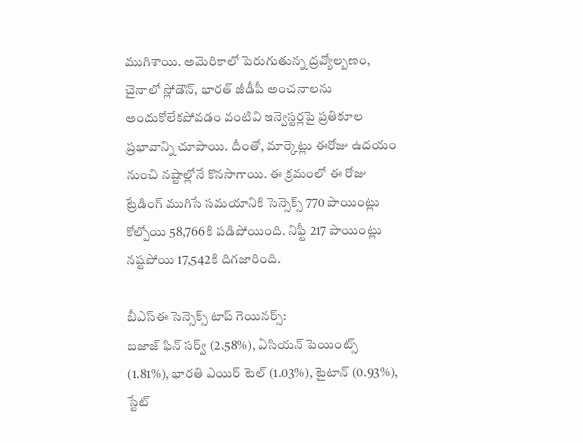ముగిశాయి. అమెరికాలో పెరుగుతున్న ద్రవ్యోల్బణం, చైనాలో స్లోడౌన్, భారత్ జీడీపీ అంచనాలను అందుకోలేకపోవడం వంటివి ఇన్వెస్టర్లపై ప్రతికూల ప్రభావాన్ని చూపాయి. దీంతో, మార్కెట్లు ఈరోజు ఉదయం నుంచి నష్టాల్లోనే కొనసాగాయి. ఈ క్రమంలో ఈ రోజు ట్రేడింగ్ ముగిసే సమయానికి సెన్సెక్స్ 770 పాయింట్లు కోల్పోయి 58,766కి పడిపోయింది. నిఫ్టీ 217 పాయింట్లు నష్టపోయి 17,542కి దిగజారింది.

బీఎస్ఈ సెన్సెక్స్ టాప్ గెయినర్స్:
బజాజ్ ఫిన్ సర్వ్ (2.58%), ఏసియన్ పెయింట్స్ (1.81%), భారతి ఎయిర్ టెల్ (1.03%), టైటాన్ (0.93%), స్టేట్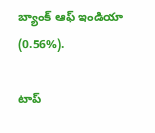బ్యాంక్ ఆఫ్ ఇండియా (0.56%).

టాప్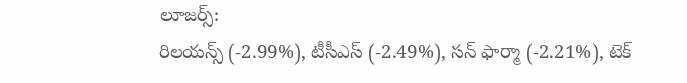లూజర్స్:
రిలయన్స్ (-2.99%), టీసీఎస్ (-2.49%), సన్ ఫార్మా (-2.21%), టెక్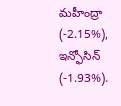మహీంద్రా (-2.15%), ఇన్ఫోసిన్ (-1.93%).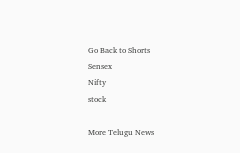Go Back to Shorts
Sensex
Nifty
stock

More Telugu News